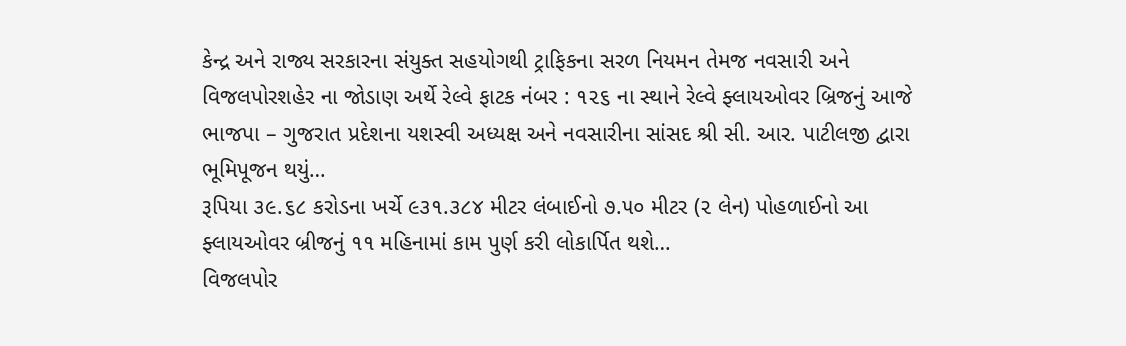કેન્દ્ર અને રાજ્ય સરકારના સંયુક્ત સહયોગથી ટ્રાફિકના સરળ નિયમન તેમજ નવસારી અને વિજલપોરશહેર ના જોડાણ અર્થે રેલ્વે ફાટક નંબર : ૧૨૬ ના સ્થાને રેલ્વે ફ્લાયઓવર બ્રિજનું આજે ભાજપા – ગુજરાત પ્રદેશના યશસ્વી અધ્યક્ષ અને નવસારીના સાંસદ શ્રી સી. આર. પાટીલજી દ્વારા ભૂમિપૂજન થયું…
રૂપિયા ૩૯.૬૮ કરોડના ખર્ચે ૯૩૧.૩૮૪ મીટર લંબાઈનો ૭.૫૦ મીટર (૨ લેન) પોહળાઈનો આ ફ્લાયઓવર બ્રીજનું ૧૧ મહિનામાં કામ પુર્ણ કરી લોકાર્પિત થશે…
વિજલપોર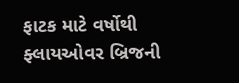ફાટક માટે વર્ષોથી ફ્લાયઓવર બ્રિજની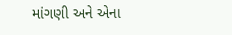માંગણી અને એના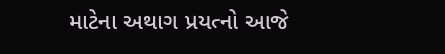માટેના અથાગ પ્રયત્નો આજે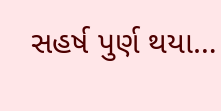સહર્ષ પુર્ણ થયા…